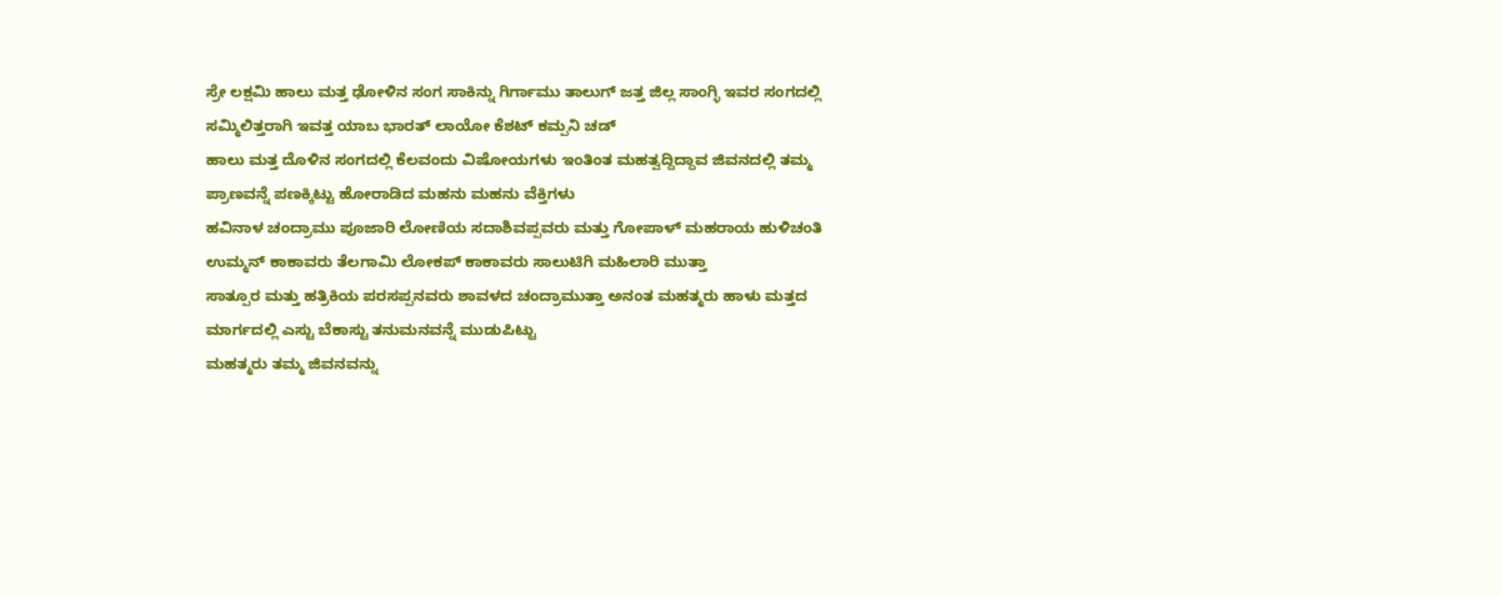ಸ್ರೇ ಲಕ್ಷಮಿ ಹಾಲು ಮತ್ತ ಢೋಳಿನ ಸಂಗ ಸಾಕಿನ್ನು ಗಿರ್ಗಾಮು ತಾಲುಗ್ ಜತ್ತ ಜಿಲ್ಲ ಸಾಂಗ್ಳಿ ಇವರ ಸಂಗದಲ್ಲಿ ಸಮ್ಮಿಲಿತ್ತರಾಗಿ ಇವತ್ತ ಯಾಬ ಭಾರತ್ ಲಾಯೋ ಕೆಶಟ್ ಕಮ್ಪನಿ ಚಡ್
ಹಾಲು ಮತ್ತ ದೊಳಿನ ಸಂಗದಲ್ಲಿ ಕೆಲವಂದು ವಿಷೋಯಗಳು ಇಂತಿಂತ ಮಹತ್ವದ್ದಿದ್ದಾವ ಜಿವನದಲ್ಲಿ ತಮ್ಮ ಪ್ರಾಣವನ್ನೆ ಪಣಕ್ಕಿಟ್ಟು ಹೋರಾಡಿದ ಮಹನು ಮಹನು ವೆಕ್ತಿಗಳು
ಹವಿನಾಳ ಚಂದ್ರಾಮು ಪೂಜಾರಿ ಲೋಣಿಯ ಸದಾಶಿವಪ್ಪವರು ಮತ್ತು ಗೋಪಾಳ್ ಮಹರಾಯ ಹುಳಿಚಂತಿ ಉಮ್ಮನ್ ಕಾಕಾವರು ತೆಲಗಾಮಿ ಲೋಕಪ್ ಕಾಕಾವರು ಸಾಲುಟಿಗಿ ಮಹಿಲಾರಿ ಮುತ್ತಾ
ಸಾತ್ಪೂರ ಮತ್ತು ಹತ್ರಿಕಿಯ ಪರಸಪ್ಪನವರು ಶಾವಳದ ಚಂದ್ರಾಮುತ್ತಾ ಅನಂತ ಮಹತ್ಮರು ಹಾಳು ಮತ್ತದ ಮಾರ್ಗದಲ್ಲಿ ಎಸ್ಟು ಬೆಕಾಸ್ಟು ತನುಮನವನ್ನೆ ಮುಡುಪಿಟ್ಟು
ಮಹತ್ಮರು ತಮ್ಮ ಜಿವನವನ್ನು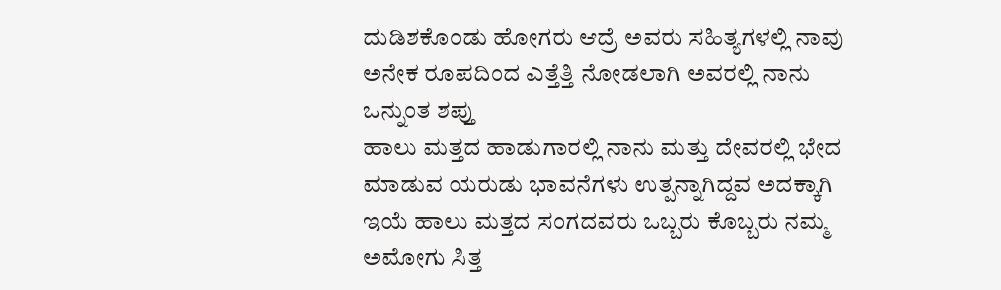ದುಡಿಶಕೊಂಡು ಹೋಗರು ಆದ್ರೆ ಅವರು ಸಹಿತ್ಯಗಳಲ್ಲಿ ನಾವು ಅನೇಕ ರೂಪದಿಂದ ಎತ್ತೆತ್ತಿ ನೋಡಲಾಗಿ ಅವರಲ್ಲಿ ನಾನು ಒನ್ನುಂತ ಶಪ್ತು
ಹಾಲು ಮತ್ತದ ಹಾಡುಗಾರಲ್ಲಿ ನಾನು ಮತ್ತು ದೇವರಲ್ಲಿ ಭೇದ ಮಾಡುವ ಯರುಡು ಭಾವನೆಗಳು ಉತ್ಪನ್ನಾಗಿದ್ದವ ಅದಕ್ಕಾಗಿ ಇಯೆ ಹಾಲು ಮತ್ತದ ಸಂಗದವರು ಒಬ್ಬರು ಕೊಬ್ಬರು ನಮ್ಮ
ಅಮೋಗು ಸಿತ್ತ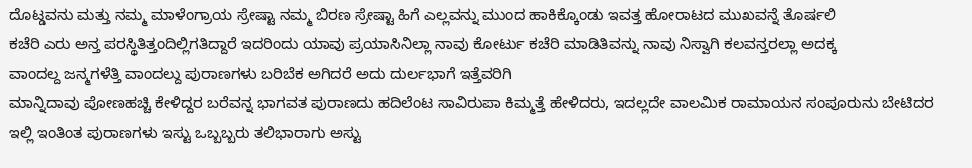ದೊಟ್ಡವನು ಮತ್ತು ನಮ್ಮ ಮಾಳೆಂಗ್ರಾಯ ಸ್ರೇಷ್ಟಾ ನಮ್ಮ ಬಿರಣ ಸ್ರೇಷ್ಟಾ ಹಿಗೆ ಎಲ್ಲವನ್ನು ಮುಂದ ಹಾಕಿಕ್ಕೊಂಡು ಇವತ್ತ ಹೋರಾಟದ ಮುಖವನ್ನೆ ತೊರ್ಷಲಿ
ಕಚೆರಿ ಎರು ಅನ್ತ ಪರಸ್ಥಿತಿತ್ತಂದಿಲ್ಲಿಗತಿದ್ದಾರೆ ಇದರಿಂದು ಯಾವು ಪ್ರಯಾಸಿನಿಲ್ಲಾ ನಾವು ಕೋರ್ಟು ಕಚೆರಿ ಮಾಡಿತಿವನ್ನು ನಾವು ನಿಸ್ವಾಗಿ ಕಲವನ್ತರಲ್ಲಾ ಅದಕ್ಕ
ವಾಂದಲ್ದ ಜನ್ಮಗಳೆತ್ತಿ ವಾಂದಲ್ದು ಪುರಾಣಗಳು ಬರಿಬೆಕ ಅಗಿದರೆ ಅದು ದುರ್ಲಭಾಗೆ ಇತ್ತೆವರಿಗಿ
ಮಾನ್ನಿದಾವು ಪೋಣಹಚ್ಚಿ ಕೇಳಿದ್ದರ ಬರೆವನ್ನ ಭಾಗವತ ಪುರಾಣದು ಹದಿಲೆಂಟ ಸಾವಿರುಪಾ ಕಿಮ್ಮತ್ತೆ ಹೇಳಿದರು, ಇದಲ್ಲದೇ ವಾಲಮಿಕ ರಾಮಾಯನ ಸಂಪೂರುನು ಬೇಟಿದರ
ಇಲ್ಲಿ ಇಂತಿಂತ ಪುರಾಣಗಳು ಇಸ್ಟು ಒಬ್ಬಬ್ಬರು ತಲಿಭಾರಾಗು ಅಸ್ಟು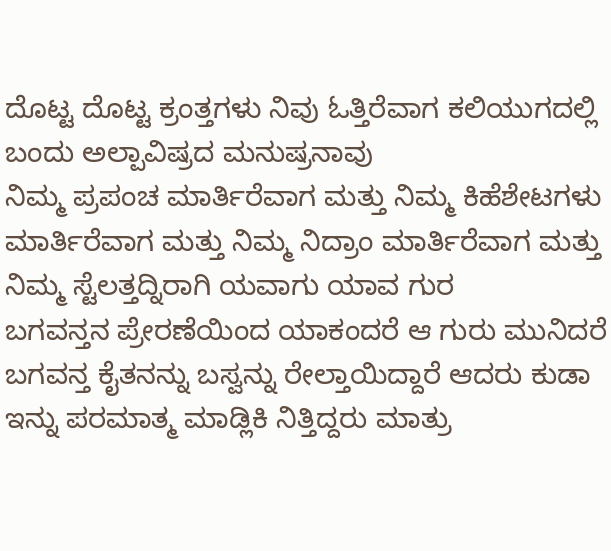ದೊಟ್ಟ ದೊಟ್ಟ ಕ್ರಂತ್ತಗಳು ನಿವು ಓತ್ತಿರೆವಾಗ ಕಲಿಯುಗದಲ್ಲಿ ಬಂದು ಅಲ್ಪಾವಿಷ್ರದ ಮನುಷ್ರನಾವು
ನಿಮ್ಮ ಪ್ರಪಂಚ ಮಾರ್ತಿರೆವಾಗ ಮತ್ತು ನಿಮ್ಮ ಕಿಹೆಶೇಟಗಳು ಮಾರ್ತಿರೆವಾಗ ಮತ್ತು ನಿಮ್ಮ ನಿದ್ರಾಂ ಮಾರ್ತಿರೆವಾಗ ಮತ್ತು ನಿಮ್ಮ ಸ್ಟೆಲತ್ತದ್ನಿರಾಗಿ ಯವಾಗು ಯಾವ ಗುರ
ಬಗವನ್ತನ ಪ್ರೇರಣೆಯಿಂದ ಯಾಕಂದರೆ ಆ ಗುರು ಮುನಿದರೆ ಬಗವನ್ತ ಕೈತನನ್ನು ಬಸ್ವನ್ನು ರೇಲ್ತಾಯಿದ್ದಾರೆ ಆದರು ಕುಡಾ ಇನ್ನು ಪರಮಾತ್ಮ ಮಾಡ್ಲಿಕಿ ನಿತ್ತಿದ್ದರು ಮಾತ್ರು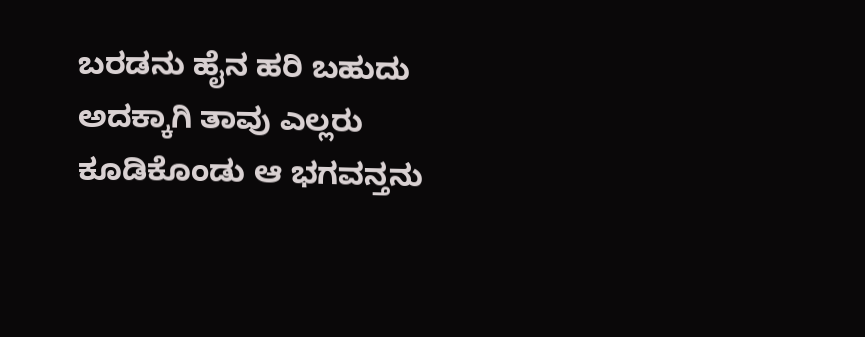ಬರಡನು ಹೈನ ಹರಿ ಬಹುದು ಅದಕ್ಕಾಗಿ ತಾವು ಎಲ್ಲರು ಕೂಡಿಕೊಂಡು ಆ ಭಗವನ್ತನು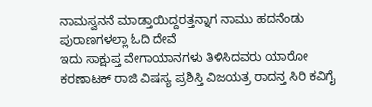ನಾಮಸ್ವನನೆ ಮಾಡ್ತಾಯಿದ್ದರತ್ತನ್ನಾಗ ನಾಮು ಹದನೆಂಡು ಪುರಾಣಗಳಲ್ಲಾ ಓದಿ ದೇವೆ
ಇದು ಸಾಕ್ಷುಪ್ತ ವೇಗಾಯಾನಗಳು ತಿಳಿಸಿದವರು ಯಾರೋ ಕರಣಾಟಕ್ ರಾಜಿ ವಿಷಸ್ಯ ಪ್ರಶಿಸ್ತಿ ವಿಜಯತ್ರ ರಾದನ್ತ ಸಿರಿ ಕವಿಗೈ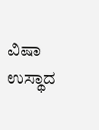ವಿಷಾ ಉಸ್ಥಾದ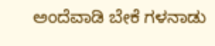ಅಂದೆವಾಡಿ ಬೇಕೆ ಗಳನಾಡು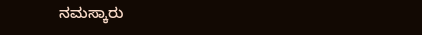ನಮಸ್ಕಾರು